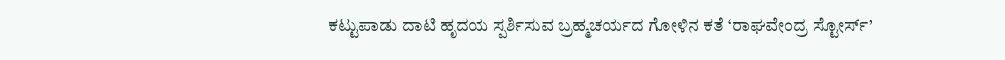ಕಟ್ಟುಪಾಡು ದಾಟಿ ಹೃದಯ ಸ್ಪರ್ಶಿಸುವ ಬ್ರಹ್ಮಚರ್ಯದ ಗೋಳಿನ ಕತೆ ‘ರಾಘವೇಂದ್ರ ಸ್ಟೋರ್ಸ್‌’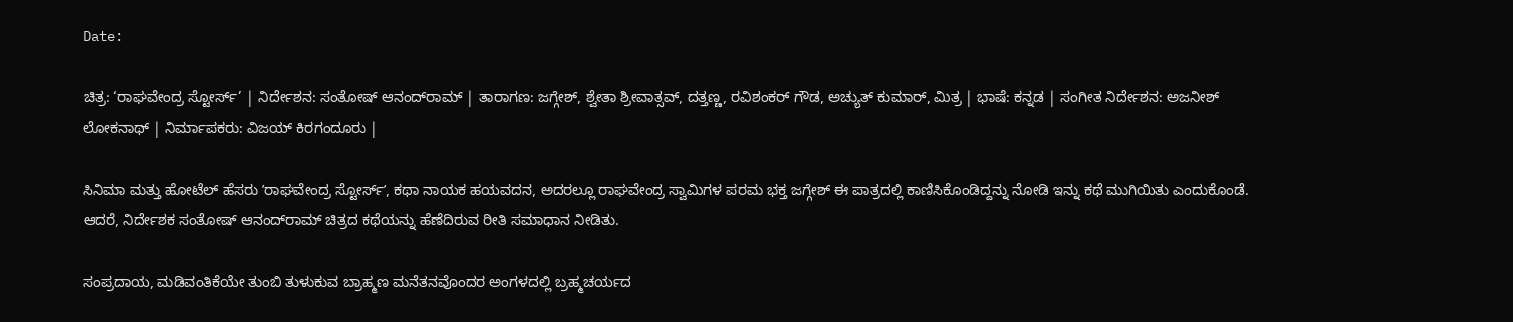Date:

ಚಿತ್ರ: ‘ರಾಘವೇಂದ್ರ ಸ್ಟೋರ್ಸ್‌’ | ನಿರ್ದೇಶನ: ಸಂತೋಷ್‌ ಆನಂದ್‌ರಾಮ್‌ | ತಾರಾಗಣ: ಜಗ್ಗೇಶ್‌, ಶ್ವೇತಾ ಶ್ರೀವಾತ್ಸವ್, ದತ್ತಣ್ಣ, ರವಿಶಂಕರ್‌ ಗೌಡ, ಅಚ್ಯುತ್‌ ಕುಮಾರ್‌, ಮಿತ್ರ | ಭಾಷೆ: ಕನ್ನಡ | ಸಂಗೀತ ನಿರ್ದೇಶನ: ಅಜನೀಶ್‌ ಲೋಕನಾಥ್‌ | ನಿರ್ಮಾಪಕರು: ವಿಜಯ್‌ ಕಿರಗಂದೂರು |

ಸಿನಿಮಾ ಮತ್ತು ಹೋಟೆಲ್‌ ಹೆಸರು ʼರಾಘವೇಂದ್ರ ಸ್ಟೋರ್ಸ್‌ʼ, ಕಥಾ ನಾಯಕ ಹಯವದನ, ಅದರಲ್ಲೂ ರಾಘವೇಂದ್ರ ಸ್ವಾಮಿಗಳ ಪರಮ ಭಕ್ತ ಜಗ್ಗೇಶ್‌ ಈ ಪಾತ್ರದಲ್ಲಿ ಕಾಣಿಸಿಕೊಂಡಿದ್ದನ್ನು ನೋಡಿ ಇನ್ನು ಕಥೆ ಮುಗಿಯಿತು ಎಂದುಕೊಂಡೆ. ಆದರೆ, ನಿರ್ದೇಶಕ ಸಂತೋಷ್‌ ಆನಂದ್‌ರಾಮ್‌ ಚಿತ್ರದ ಕಥೆಯನ್ನು ಹೆಣೆದಿರುವ ರೀತಿ ಸಮಾಧಾನ ನೀಡಿತು.

ಸಂಪ್ರದಾಯ, ಮಡಿವಂತಿಕೆಯೇ ತುಂಬಿ ತುಳುಕುವ ಬ್ರಾಹ್ಮಣ ಮನೆತನವೊಂದರ ಅಂಗಳದಲ್ಲಿ ಬ್ರಹ್ಮಚರ್ಯದ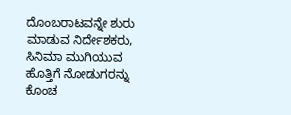ದೊಂಬರಾಟವನ್ನೇ ಶುರು ಮಾಡುವ ನಿರ್ದೇಶಕರು, ಸಿನಿಮಾ ಮುಗಿಯುವ ಹೊತ್ತಿಗೆ ನೋಡುಗರನ್ನು ಕೊಂಚ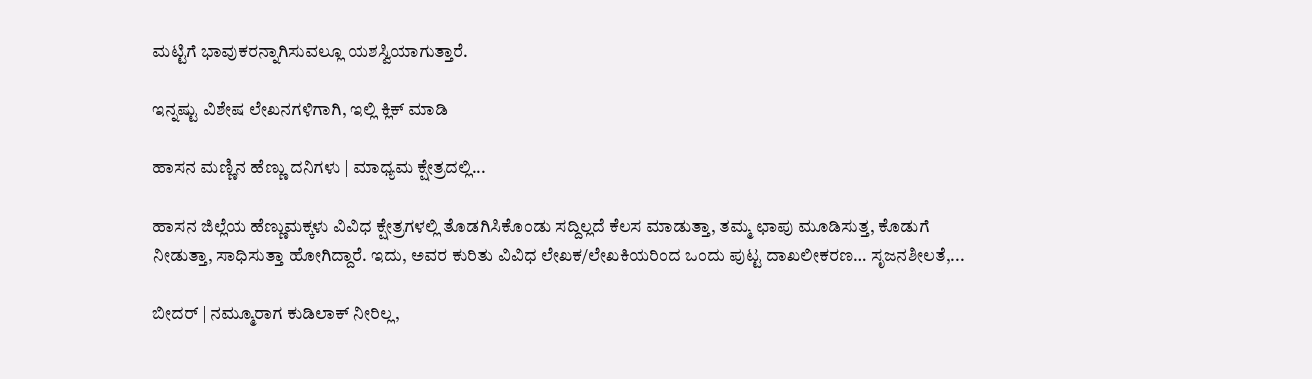ಮಟ್ಟಿಗೆ ಭಾವುಕರನ್ನಾಗಿಸುವಲ್ಲೂ ಯಶಸ್ವಿಯಾಗುತ್ತಾರೆ.

ಇನ್ನಷ್ಟು ವಿಶೇಷ ಲೇಖನಗಳಿಗಾಗಿ, ಇಲ್ಲಿ ಕ್ಲಿಕ್ ಮಾಡಿ

ಹಾಸನ ಮಣ್ಣಿನ ಹೆಣ್ಣು ದನಿಗಳು | ಮಾಧ್ಯಮ ಕ್ಷೇತ್ರದಲ್ಲಿ...

ಹಾಸನ ಜಿಲ್ಲೆಯ ಹೆಣ್ಣುಮಕ್ಕಳು ವಿವಿಧ ಕ್ಷೇತ್ರಗಳಲ್ಲಿ ತೊಡಗಿಸಿಕೊಂಡು ಸದ್ದಿಲ್ಲದೆ ಕೆಲಸ ಮಾಡುತ್ತಾ, ತಮ್ಮ ಛಾಪು ಮೂಡಿಸುತ್ತ, ಕೊಡುಗೆ ನೀಡುತ್ತಾ, ಸಾಧಿಸುತ್ತಾ ಹೋಗಿದ್ದಾರೆ. ಇದು, ಅವರ ಕುರಿತು ವಿವಿಧ ಲೇಖಕ/ಲೇಖಕಿಯರಿಂದ ಒಂದು ಪುಟ್ಟ ದಾಖಲೀಕರಣ… ಸೃಜನಶೀಲತೆ,...

ಬೀದರ್ | ನಮ್ಮೂರಾಗ ಕುಡಿಲಾಕ್ ನೀರಿಲ್ಲ,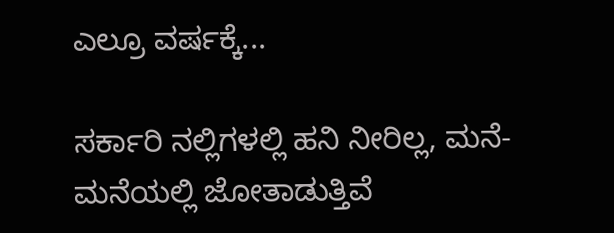ಎಲ್ರೂ ವರ್ಷಕ್ಕೆ...

ಸರ್ಕಾರಿ ನಲ್ಲಿಗಳಲ್ಲಿ ಹನಿ ನೀರಿಲ್ಲ, ಮನೆ-ಮನೆಯಲ್ಲಿ ಜೋತಾಡುತ್ತಿವೆ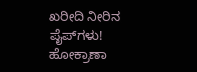ಖರೀದಿ ನೀರಿನ ಪೈಪ್‌ಗಳು! ಹೋಕ್ರಾಣಾ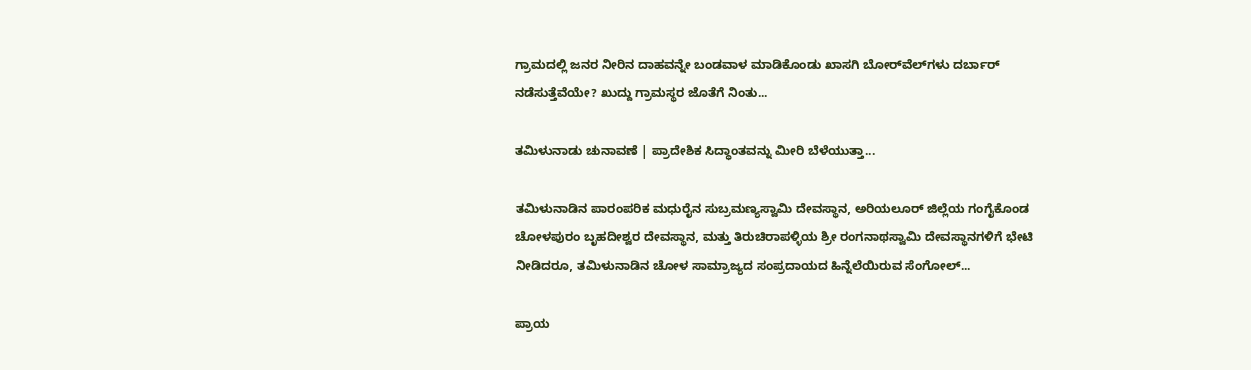ಗ್ರಾಮದಲ್ಲಿ ಜನರ ನೀರಿನ ದಾಹವನ್ನೇ ಬಂಡವಾಳ ಮಾಡಿಕೊಂಡು ಖಾಸಗಿ ಬೋರ್‌ವೆಲ್‌ಗಳು ದರ್ಬಾರ್‌ ನಡೆಸುತ್ತೆವೆಯೇ? ಖುದ್ದು ಗ್ರಾಮಸ್ಥರ ಜೊತೆಗೆ ನಿಂತು...

ತಮಿಳುನಾಡು ಚುನಾವಣೆ | ಪ್ರಾದೇಶಿಕ ಸಿದ್ಧಾಂತವನ್ನು ಮೀರಿ ಬೆಳೆಯುತ್ತಾ...

ತಮಿಳುನಾಡಿನ ಪಾರಂಪರಿಕ ಮಧುರೈನ ಸುಬ್ರಮಣ್ಯಸ್ವಾಮಿ ದೇವಸ್ಥಾನ, ಅರಿಯಲೂರ್ ಜಿಲ್ಲೆಯ ಗಂಗೈಕೊಂಡ ಚೋಳಪುರಂ ಬೃಹದೀಶ್ವರ ದೇವಸ್ಥಾನ, ಮತ್ತು ತಿರುಚಿರಾಪಳ್ಳಿಯ ಶ್ರೀ ರಂಗನಾಥಸ್ವಾಮಿ ದೇವಸ್ಥಾನಗಳಿಗೆ ಭೇಟಿ ನೀಡಿದರೂ, ತಮಿಳುನಾಡಿನ ಚೋಳ ಸಾಮ್ರಾಜ್ಯದ ಸಂಪ್ರದಾಯದ ಹಿನ್ನೆಲೆಯಿರುವ ಸೆಂಗೋಲ್...

ಪ್ರಾಯ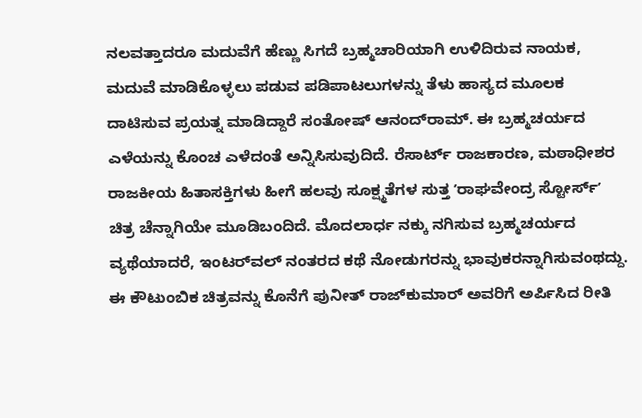ನಲವತ್ತಾದರೂ ಮದುವೆಗೆ ಹೆಣ್ಣು ಸಿಗದೆ ಬ್ರಹ್ಮಚಾರಿಯಾಗಿ ಉಳಿದಿರುವ ನಾಯಕ, ಮದುವೆ ಮಾಡಿಕೊಳ್ಳಲು ಪಡುವ ಪಡಿಪಾಟಲುಗಳನ್ನು ತೆಳು ಹಾಸ್ಯದ ಮೂಲಕ ದಾಟಿಸುವ ಪ್ರಯತ್ನ ಮಾಡಿದ್ದಾರೆ ಸಂತೋಷ್‌ ಆನಂದ್‌ರಾಮ್‌. ಈ ಬ್ರಹ್ಮಚರ್ಯದ ಎಳೆಯನ್ನು ಕೊಂಚ ಎಳೆದಂತೆ ಅನ್ನಿಸಿಸುವುದಿದೆ. ರೆಸಾರ್ಟ್‌ ರಾಜಕಾರಣ, ಮಠಾಧೀಶರ ರಾಜಕೀಯ ಹಿತಾಸಕ್ತಿಗಳು ಹೀಗೆ ಹಲವು ಸೂಕ್ಷ್ಮತೆಗಳ ಸುತ್ತ ʼರಾಘವೇಂದ್ರ ಸ್ಟೋರ್ಸ್‌ʼ ಚಿತ್ರ ಚೆನ್ನಾಗಿಯೇ ಮೂಡಿಬಂದಿದೆ. ಮೊದಲಾರ್ಧ ನಕ್ಕು ನಗಿಸುವ ಬ್ರಹ್ಮಚರ್ಯದ ವ್ಯಥೆಯಾದರೆ, ಇಂಟರ್‌ವಲ್‌ ನಂತರದ ಕಥೆ ನೋಡುಗರನ್ನು ಭಾವುಕರನ್ನಾಗಿಸುವಂಥದ್ದು. ಈ ಕೌಟುಂಬಿಕ ಚಿತ್ರವನ್ನು ಕೊನೆಗೆ ಪುನೀತ್‌ ರಾಜ್‌ಕುಮಾರ್‌ ಅವರಿಗೆ ಅರ್ಪಿಸಿದ ರೀತಿ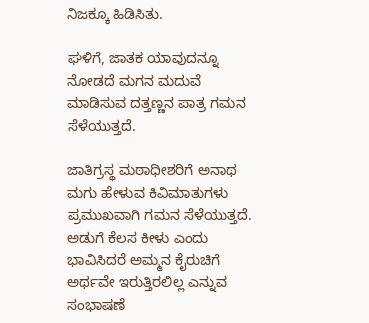ನಿಜಕ್ಕೂ ಹಿಡಿಸಿತು.

ಘಳಿಗೆ, ಜಾತಕ ಯಾವುದನ್ನೂ ನೋಡದೆ ಮಗನ ಮದುವೆ ಮಾಡಿಸುವ ದತ್ತಣ್ಣನ ಪಾತ್ರ ಗಮನ ಸೆಳೆಯುತ್ತದೆ.

ಜಾತಿಗ್ರಸ್ಥ ಮಠಾಧೀಶರಿಗೆ ಅನಾಥ ಮಗು ಹೇಳುವ ಕಿವಿಮಾತುಗಳು ಪ್ರಮುಖವಾಗಿ ಗಮನ ಸೆಳೆಯುತ್ತದೆ. ಅಡುಗೆ ಕೆಲಸ ಕೀಳು ಎಂದು ಭಾವಿಸಿದರೆ ಅಮ್ಮನ ಕೈರುಚಿಗೆ ಅರ್ಥವೇ ಇರುತ್ತಿರಲಿಲ್ಲ ಎನ್ನುವ ಸಂಭಾಷಣೆ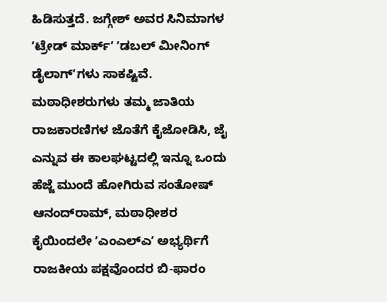ಹಿಡಿಸುತ್ತದೆ. ಜಗ್ಗೇಶ್‌ ಅವರ ಸಿನಿಮಾಗಳ ʼಟ್ರೇಡ್‌ ಮಾರ್ಕ್‌ʼ ʼಡಬಲ್‌ ಮೀನಿಂಗ್‌ ಡೈಲಾಗ್‌ʼಗಳು ಸಾಕಷ್ಟಿವೆ. ಮಠಾಧೀಶರುಗಳು ತಮ್ಮ ಜಾತಿಯ ರಾಜಕಾರಣಿಗಳ ಜೊತೆಗೆ ಕೈಜೋಡಿಸಿ, ಜೈ ಎನ್ನುವ ಈ ಕಾಲಘಟ್ಟದಲ್ಲಿ ಇನ್ನೂ ಒಂದು ಹೆಜ್ಜೆ ಮುಂದೆ ಹೋಗಿರುವ ಸಂತೋಷ್‌ ಆನಂದ್‌ರಾಮ್‌, ಮಠಾಧೀಶರ ಕೈಯಿಂದಲೇ ʼಎಂಎಲ್‌ಎʼ ಅಭ್ಯರ್ಥಿಗೆ ರಾಜಕೀಯ ಪಕ್ಷವೊಂದರ ಬಿ-ಫಾರಂ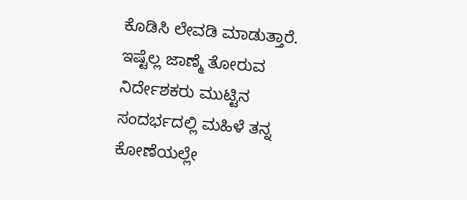ಕೊಡಿಸಿ ಲೇವಡಿ ಮಾಡುತ್ತಾರೆ. ಇಷ್ಟೆಲ್ಲ ಜಾಣ್ಮೆ ತೋರುವ ನಿರ್ದೇಶಕರು ಮುಟ್ಟಿನ ಸಂದರ್ಭದಲ್ಲಿ ಮಹಿಳೆ ತನ್ನ ಕೋಣೆಯಲ್ಲೇ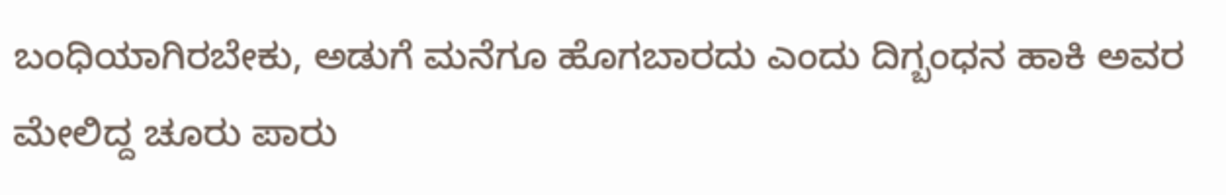ಬಂಧಿಯಾಗಿರಬೇಕು, ಅಡುಗೆ ಮನೆಗೂ ಹೊಗಬಾರದು ಎಂದು ದಿಗ್ಬಂಧನ ಹಾಕಿ ಅವರ ಮೇಲಿದ್ದ ಚೂರು ಪಾರು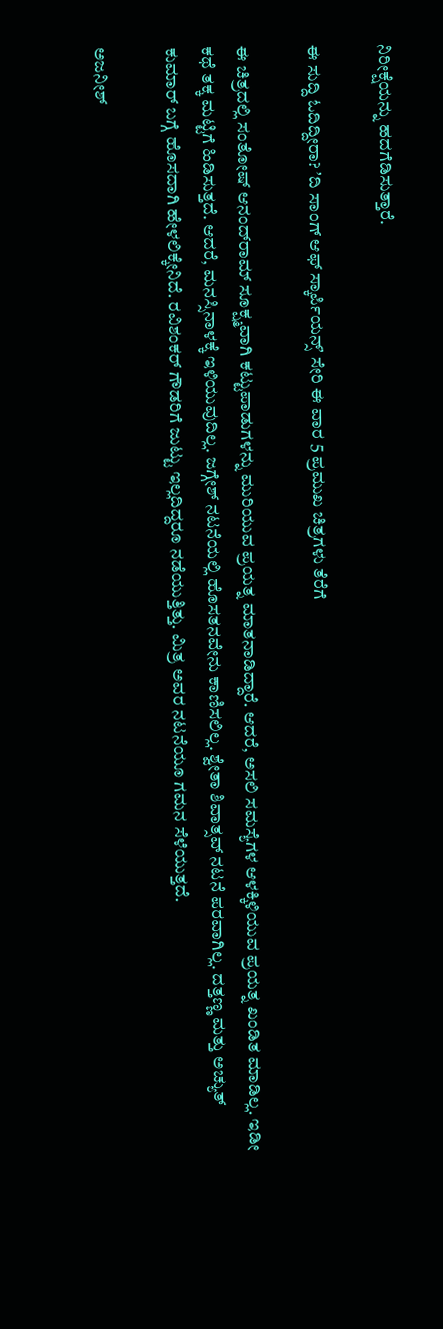ನಿರೀಕ್ಷೆಯನ್ನು ಹದಗೆಡಿಸುತ್ತಾರೆ.

ಈ ಸುದ್ದಿ ಓದಿದ್ದೀರಾ? ʼದಿ ಸಾಂಗ್‌ ಆಫ್‌ ಸ್ಕಾರ್ಪಿಯನ್ಸ್‌ʼ ಸೇರಿ ಈ ವಾರ 5 ಪ್ರಮುಖ ಚಿತ್ರಗಳು ತೆರೆಗೆ

ಈ ಚಿತ್ರದಲ್ಲಿ ಸಂತೋಷ್‌ ಆನಂದ್‌ರಾಮ್‌ ಸೂಕ್ಷ್ಮವಾಗಿ ಕಟ್ಟುಪಾಡುಗಳನ್ನು ಮುರಿಯುವ ಪ್ರಯತ್ನ ಮಾತನಾಡಿದ್ದಾರೆ. ಆದರೆ, ಅಸಲಿ ಸಮಸ್ಯೆಗಳ ಆಳಕ್ಕಿಳಿಯುವ ಪ್ರಯತ್ನ ಖಂಡಿತ ಮಾಡಿಲ್ಲ. ಇಡೀ ಕಥೆ ತಕ್ಕ ಮಟ್ಟಿಗೆ ಹಿಡಿಸುತ್ತದೆ. ಆದರೆ, ಮನಸ್ಸಿನಾಳಕ್ಕೆ ಇಳಿಯುವುದಿಲ್ಲ. ಜಗ್ಗೇಶ್‌ ನಟನೆಯಲ್ಲಿ ಹೊಸತನವೇನು ಕಾಣಿಸಲಿಲ್ಲ. ಶ್ವೇತಾ ಶಿವಾತ್ಸವ್‌ ನಟನೆ ಪರವಾಗಿಲ್ಲ. ದತ್ತಣ್ಣ ಮತ್ತು ಅಚ್ಯುತ್‌ ಕುಮಾರ್‌ ಬಗ್ಗೆ ಹೊಸದಾಗಿ ಹೇಳಲಿಕ್ಕೇನಿದೆ. ರವಿಶಂಕರ್‌ ಗೌಡರಿಗೆ ಜುಟ್ಟು ಇಲ್ಲದಿದ್ದರೂ ನಡೆಯುತ್ತಿತ್ತು. ಮಿತ್ರ ಅವರ ನಟನೆಯೂ ಗಮನ ಸೆಳೆಯುತ್ತದೆ.

ಅಜನೀಶ್‌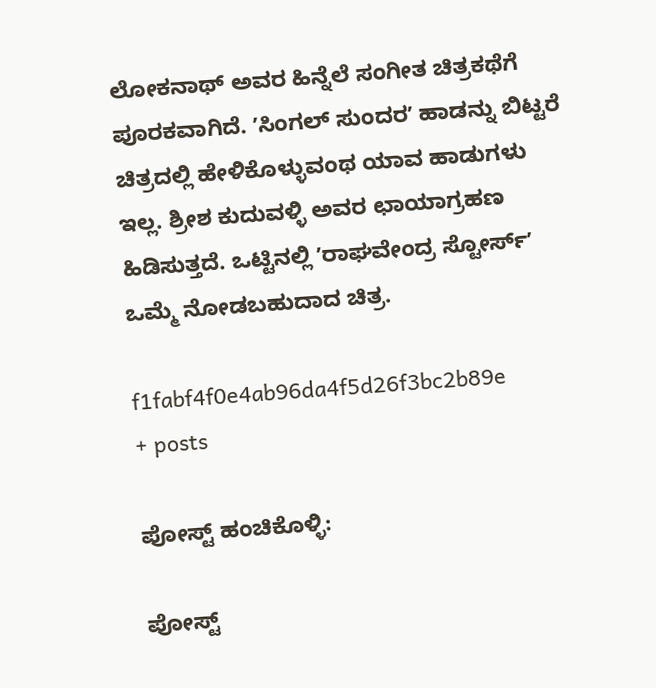ಲೋಕನಾಥ್‌ ಅವರ ಹಿನ್ನೆಲೆ ಸಂಗೀತ ಚಿತ್ರಕಥೆಗೆ ಪೂರಕವಾಗಿದೆ. ʼಸಿಂಗಲ್‌ ಸುಂದರʼ ಹಾಡನ್ನು ಬಿಟ್ಟರೆ ಚಿತ್ರದಲ್ಲಿ ಹೇಳಿಕೊಳ್ಳುವಂಥ ಯಾವ ಹಾಡುಗಳು ಇಲ್ಲ. ಶ್ರೀಶ ಕುದುವಳ್ಳಿ ಅವರ ಛಾಯಾಗ್ರಹಣ ಹಿಡಿಸುತ್ತದೆ. ಒಟ್ಟಿನಲ್ಲಿ ʼರಾಘವೇಂದ್ರ ಸ್ಟೋರ್ಸ್‌ʼ ಒಮ್ಮೆ ನೋಡಬಹುದಾದ ಚಿತ್ರ.

f1fabf4f0e4ab96da4f5d26f3bc2b89e
+ posts

ಪೋಸ್ಟ್ ಹಂಚಿಕೊಳ್ಳಿ:

ಪೋಸ್ಟ್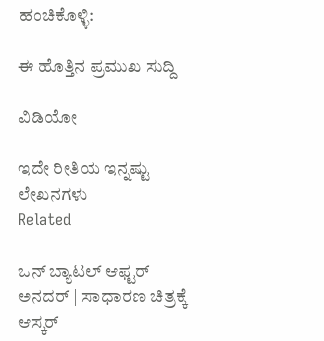ಹಂಚಿಕೊಳ್ಳಿ:

ಈ ಹೊತ್ತಿನ ಪ್ರಮುಖ ಸುದ್ದಿ

ವಿಡಿಯೋ

ಇದೇ ರೀತಿಯ ಇನ್ನಷ್ಟು ಲೇಖನಗಳು
Related

ಒನ್ ಬ್ಯಾಟಲ್ ಆಫ್ಟರ್ ಅನದರ್ | ಸಾಧಾರಣ ಚಿತ್ರಕ್ಕೆ ಆಸ್ಕರ್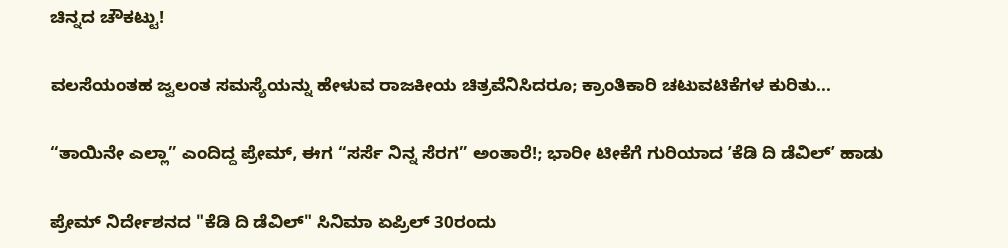ಚಿನ್ನದ ಚೌಕಟ್ಟು!

ವಲಸೆಯಂತಹ ಜ್ವಲಂತ ಸಮಸ್ಯೆಯನ್ನು ಹೇಳುವ ರಾಜಕೀಯ ಚಿತ್ರವೆನಿಸಿದರೂ; ಕ್ರಾಂತಿಕಾರಿ ಚಟುವಟಿಕೆಗಳ ಕುರಿತು...

“ತಾಯಿನೇ ಎಲ್ಲಾ” ಎಂದಿದ್ದ ಪ್ರೇಮ್, ಈಗ “ಸರ್ಸೆ ನಿನ್ನ ಸೆರಗ” ಅಂತಾರೆ!; ಭಾರೀ ಟೀಕೆಗೆ ಗುರಿಯಾದ ʼಕೆಡಿ ದಿ ಡೆವಿಲ್‌ʼ ಹಾಡು

ಪ್ರೇಮ್‌ ನಿರ್ದೇಶನದ "ಕೆಡಿ ದಿ ಡೆವಿಲ್‌" ಸಿನಿಮಾ ಏಪ್ರಿಲ್‌ 30ರಂದು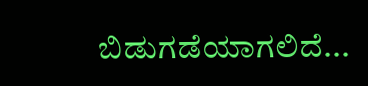ಬಿಡುಗಡೆಯಾಗಲಿದೆ...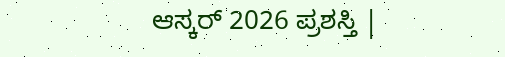ಆಸ್ಕರ್ 2026 ಪ್ರಶಸ್ತಿ |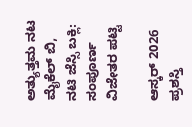ಅತ್ಯುತ್ತಮ ನಟ ಮೈಕೆಲ್ ಬಿ, ನಟಿ ಜೆಸ್ಸಿ ಬಕ್ಲಿ: ಸಂಪೂರ್ಣ ವಿಜೇತರ ಪಟ್ಟಿ

ಆಸ್ಕರ್ 2026 ಪ್ರಶಸ್ತಿ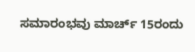ಸಮಾರಂಭವು ಮಾರ್ಚ್ 15ರಂದು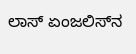ಲಾಸ್ ಏಂಜಲಿಸ್‌ನ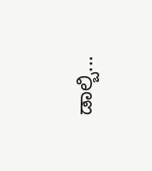ಡಾಲ್ಬಿ...